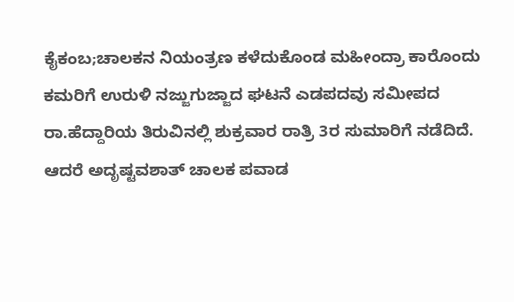ಕೈಕಂಬ;ಚಾಲಕನ ನಿಯಂತ್ರಣ ಕಳೆದುಕೊಂಡ ಮಹೀಂದ್ರಾ ಕಾರೊಂದು ಕಮರಿಗೆ ಉರುಳಿ ನಜ್ಜುಗುಜ್ಜಾದ ಘಟನೆ ಎಡಪದವು ಸಮೀಪದ ರಾ.ಹೆದ್ದಾರಿಯ ತಿರುವಿನಲ್ಲಿ ಶುಕ್ರವಾರ ರಾತ್ರಿ 3ರ ಸುಮಾರಿಗೆ ನಡೆದಿದೆ. ಆದರೆ ಅದೃಷ್ಟವಶಾತ್ ಚಾಲಕ ಪವಾಡ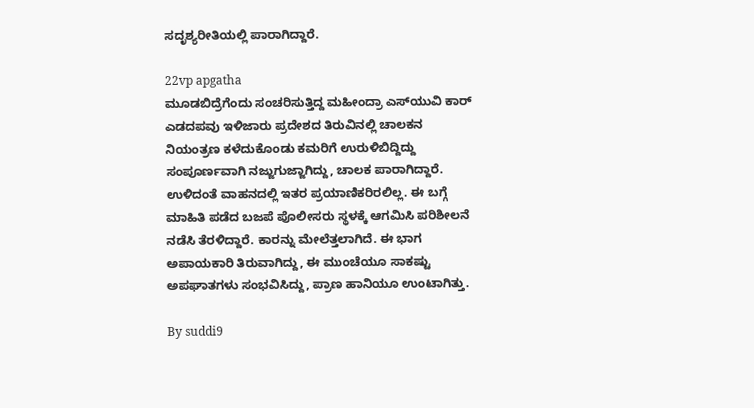ಸದೃಶ್ಯರೀತಿಯಲ್ಲಿ ಪಾರಾಗಿದ್ದಾರೆ.

22vp apgatha
ಮೂಡಬಿದ್ರೆಗೆಂದು ಸಂಚರಿಸುತ್ತಿದ್ದ ಮಹೀಂದ್ರಾ ಎಸ್‍ಯುವಿ ಕಾರ್ ಎಡದಪವು ಇಳಿಜಾರು ಪ್ರದೇಶದ ತಿರುವಿನಲ್ಲಿ ಚಾಲಕನ ನಿಯಂತ್ರಣ ಕಳೆದುಕೊಂಡು ಕಮರಿಗೆ ಉರುಳಿಬಿದ್ದಿದ್ದು ಸಂಪೂರ್ಣವಾಗಿ ನಜ್ಜುಗುಜ್ಜಾಗಿದ್ದು, ಚಾಲಕ ಪಾರಾಗಿದ್ದಾರೆ. ಉಳಿದಂತೆ ವಾಹನದಲ್ಲಿ ಇತರ ಪ್ರಯಾಣಿಕರಿರಲಿಲ್ಲ. ಈ ಬಗ್ಗೆ ಮಾಹಿತಿ ಪಡೆದ ಬಜಪೆ ಪೊಲೀಸರು ಸ್ಥಳಕ್ಕೆ ಆಗಮಿಸಿ ಪರಿಶೀಲನೆ ನಡೆಸಿ ತೆರಳಿದ್ದಾರೆ. ಕಾರನ್ನು ಮೇಲೆತ್ತಲಾಗಿದೆ. ಈ ಭಾಗ ಅಪಾಯಕಾರಿ ತಿರುವಾಗಿದ್ದು, ಈ ಮುಂಚೆಯೂ ಸಾಕಷ್ಟು ಅಪಘಾತಗಳು ಸಂಭವಿಸಿದ್ದು, ಪ್ರಾಣ ಹಾನಿಯೂ ಉಂಟಾಗಿತ್ತು.

By suddi9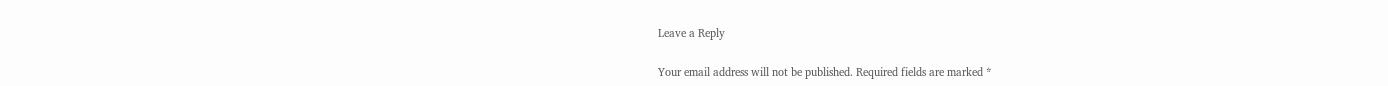Leave a Reply

Your email address will not be published. Required fields are marked *